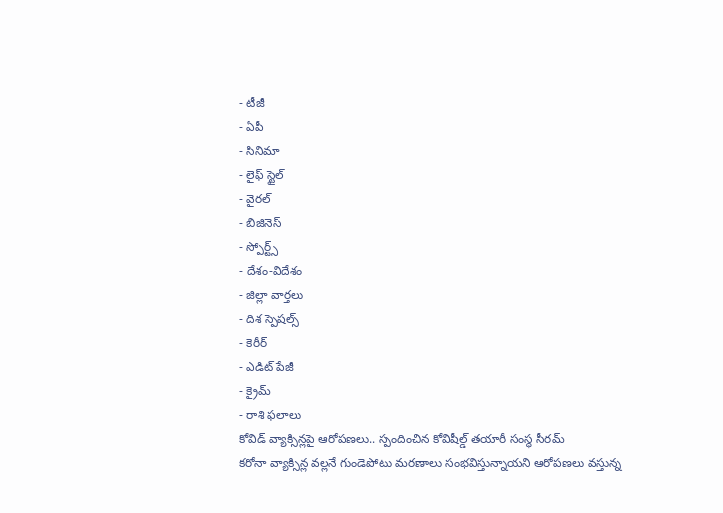- టీజీ
- ఏపీ
- సినిమా
- లైఫ్ స్టైల్
- వైరల్
- బిజినెస్
- స్పోర్ట్స్
- దేశం-విదేశం
- జిల్లా వార్తలు
- దిశ స్పెషల్స్
- కెరీర్
- ఎడిట్ పేజీ
- క్రైమ్
- రాశి ఫలాలు
కోవిడ్ వ్యాక్సిన్లపై ఆరోపణలు.. స్పందించిన కోవిషీల్డ్ తయారీ సంస్థ సీరమ్
కరోనా వ్యాక్సిన్ల వల్లనే గుండెపోటు మరణాలు సంభవిస్తున్నాయని ఆరోపణలు వస్తున్న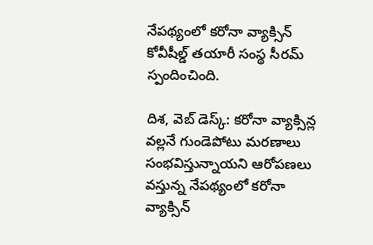నేపథ్యంలో కరోనా వ్యాక్సిన్ కోవీషీల్డ్ తయారీ సంస్థ సీరమ్ స్పందించింది.

దిశ, వెబ్ డెస్క్: కరోనా వ్యాక్సిన్ల వల్లనే గుండెపోటు మరణాలు సంభవిస్తున్నాయని ఆరోపణలు వస్తున్న నేపథ్యంలో కరోనా వ్యాక్సిన్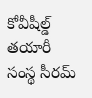కోవీషీల్డ్ తయారీ సంస్థ సీరమ్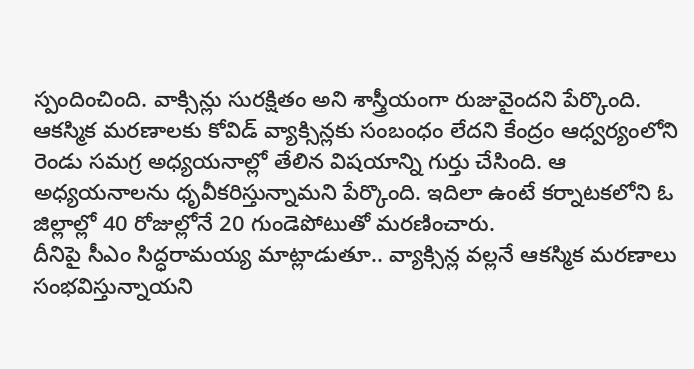స్పందించింది. వాక్సిన్లు సురక్షితం అని శాస్త్రీయంగా రుజువైందని పేర్కొంది. ఆకస్మిక మరణాలకు కోవిడ్ వ్యాక్సిన్లకు సంబంధం లేదని కేంద్రం ఆధ్వర్యంలోని రెండు సమగ్ర అధ్యయనాల్లో తేలిన విషయాన్ని గుర్తు చేసింది. ఆ అధ్యయనాలను ధృవీకరిస్తున్నామని పేర్కొంది. ఇదిలా ఉంటే కర్నాటకలోని ఓ జిల్లాల్లో 40 రోజుల్లోనే 20 గుండెపోటుతో మరణించారు.
దీనిపై సీఎం సిద్ధరామయ్య మాట్లాడుతూ.. వ్యాక్సిన్ల వల్లనే ఆకస్మిక మరణాలు సంభవిస్తున్నాయని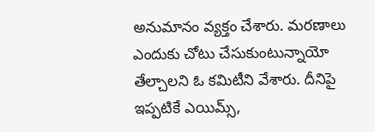అనుమానం వ్యక్తం చేశారు. మరణాలు ఎందుకు చోటు చేసుకుంటున్నాయో తేల్చాలని ఓ కమిటీని వేశారు. దీనిపై ఇప్పటికే ఎయిమ్స్,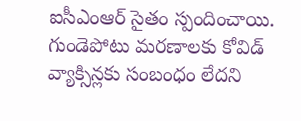ఐసీఎంఆర్ సైతం స్పందించాయి. గుండెపోటు మరణాలకు కోవిడ్ వ్యాక్సిన్లకు సంబంధం లేదని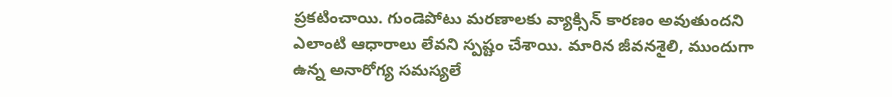ప్రకటించాయి. గుండెపోటు మరణాలకు వ్యాక్సిన్ కారణం అవుతుందని ఎలాంటి ఆధారాలు లేవని స్పష్టం చేశాయి. మారిన జీవనశైలి, ముందుగా ఉన్న అనారోగ్య సమస్యలే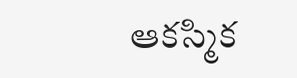ఆకస్మిక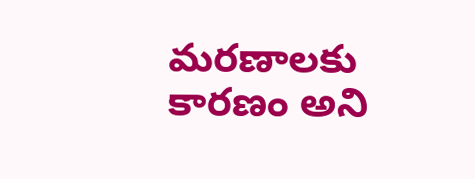మరణాలకు కారణం అని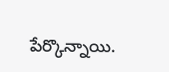పేర్కొన్నాయి.